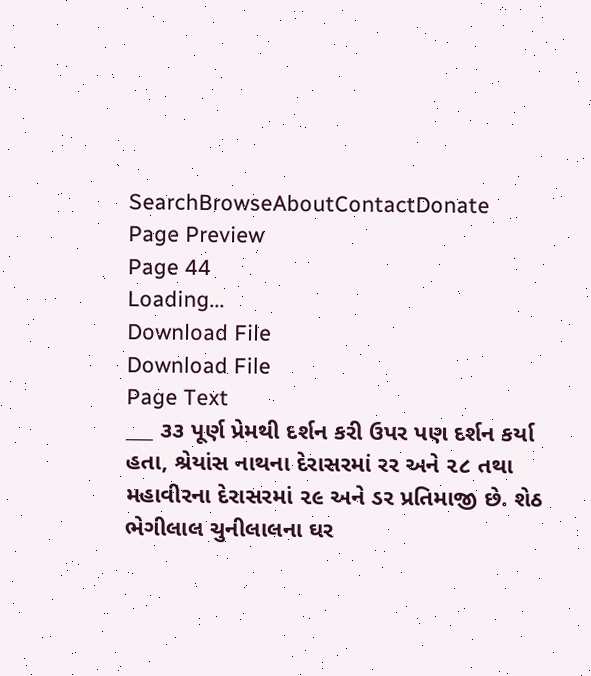SearchBrowseAboutContactDonate
Page Preview
Page 44
Loading...
Download File
Download File
Page Text
___ ૩૩ પૂર્ણ પ્રેમથી દર્શન કરી ઉપર પણ દર્શન કર્યા હતા, શ્રેયાંસ નાથના દેરાસરમાં રર અને ૨૮ તથા મહાવીરના દેરાસરમાં ૨૯ અને ડર પ્રતિમાજી છે. શેઠ ભેગીલાલ ચુનીલાલના ઘર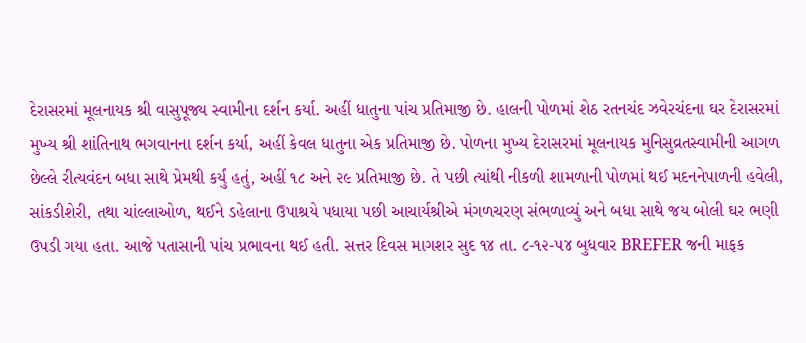દેરાસરમાં મૂલનાયક શ્રી વાસુપૂજ્ય સ્વામીના દર્શન કર્યા. અહીં ધાતુના પાંચ પ્રતિમાજી છે. હાલની પોળમાં શેઠ રતનચંદ ઝવેરચંદના ઘર દેરાસરમાં મુખ્ય શ્રી શાંતિનાથ ભગવાનના દર્શન કર્યા, અહીં કેવલ ધાતુના એક પ્રતિમાજી છે. પોળના મુખ્ય દેરાસરમાં મૂલનાયક મુનિસુવ્રતસ્વામીની આગળ છેલ્લે રીત્યવંદન બધા સાથે પ્રેમથી કર્યું હતું, અહીં ૧૮ અને ૨૯ પ્રતિમાજી છે. તે પછી ત્યાંથી નીકળી શામળાની પોળમાં થઈ મદનનેપાળની હવેલી, સાંકડીશેરી, તથા ચાંલ્લાઓળ, થઈને ડહેલાના ઉપાશ્રયે પધાયા પછી આચાર્યશ્રીએ મંગળચરણ સંભળાવ્યું અને બધા સાથે જય બોલી ઘર ભણી ઉપડી ગયા હતા. આજે પતાસાની પાંચ પ્રભાવના થઈ હતી. સત્તર દિવસ માગશર સુદ ૧૪ તા. ૮-૧૨-૫૪ બુધવાર BREFER જની માફક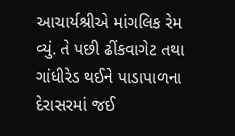આચાર્યશ્રીએ માંગલિક રેમ વ્યું. તે પછી ઢીંકવાગેટ તથા ગાંધીરેડ થઈને પાડાપાળના દેરાસરમાં જઈ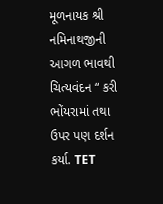મૂળનાયક શ્રી નમિનાથજીની આગળ ભાવથી ચિત્યવંદન “ કરી ભોંયરામાં તથા ઉપર પણ દર્શન કર્યા. TET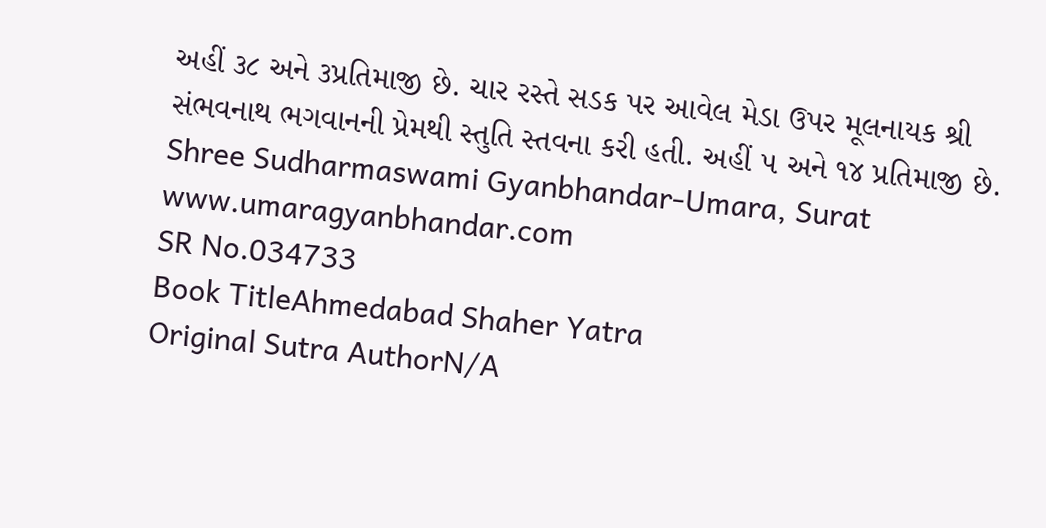અહીં ૩૮ અને ૩પ્રતિમાજી છે. ચાર રસ્તે સડક પર આવેલ મેડા ઉપર મૂલનાયક શ્રી સંભવનાથ ભગવાનની પ્રેમથી સ્તુતિ સ્તવના કરી હતી. અહીં ૫ અને ૧૪ પ્રતિમાજી છે. Shree Sudharmaswami Gyanbhandar-Umara, Surat www.umaragyanbhandar.com
SR No.034733
Book TitleAhmedabad Shaher Yatra
Original Sutra AuthorN/A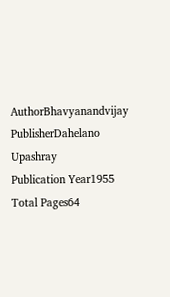AuthorBhavyanandvijay
PublisherDahelano Upashray
Publication Year1955
Total Pages64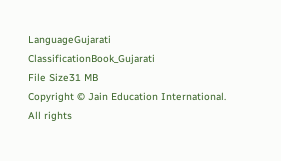LanguageGujarati
ClassificationBook_Gujarati
File Size31 MB
Copyright © Jain Education International. All rights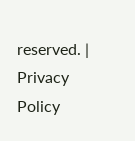reserved. | Privacy Policy